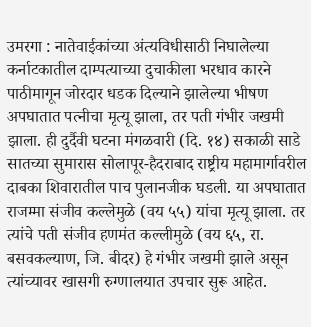उमरगा : नातेवाईकांच्या अंत्यविधीसाठी निघालेल्या कर्नाटकातील दाम्पत्याच्या दुचाकीला भरधाव कारने पाठीमागून जोरदार धडक दिल्याने झालेल्या भीषण अपघातात पत्नीचा मृत्यू झाला, तर पती गंभीर जखमी झाला. ही दुर्दैवी घटना मंगळवारी (दि. १४) सकाळी साडे सातच्या सुमारास सोलापूर-हैदराबाद राष्ट्रीय महामार्गावरील दाबका शिवारातील पाच पुलानजीक घडली. या अपघातात राजम्मा संजीव कल्लेमुळे (वय ५५) यांचा मृत्यू झाला. तर त्यांचे पती संजीव हणमंत कल्लीमुळे (वय ६५, रा. बसवकल्याण, जि. बीदर) हे गंभीर जखमी झाले असून त्यांच्यावर खासगी रुग्णालयात उपचार सुरू आहेत.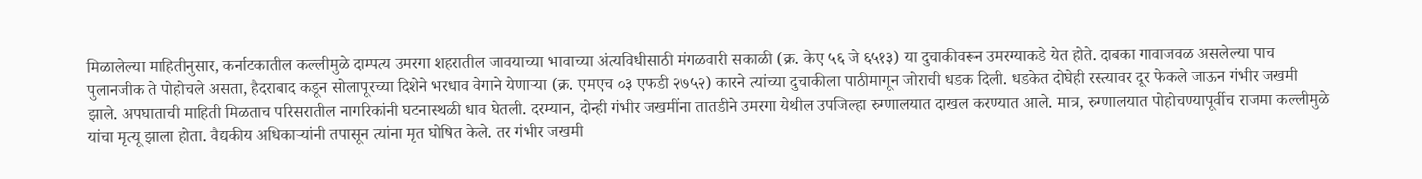मिळालेल्या माहितीनुसार, कर्नाटकातील कल्लीमुळे दाम्पत्य उमरगा शहरातील जावयाच्या भावाच्या अंत्यविधीसाठी मंगळवारी सकाळी (क्र. केए ५६ जे ६५१३) या दुचाकीवरून उमरग्याकडे येत होते. दाबका गावाजवळ असलेल्या पाच पुलानजीक ते पोहोचले असता, हैदराबाद कडून सोलापूरच्या दिशेने भरधाव वेगाने येणाऱ्या (क्र. एमएच ०३ एफडी २७५२) कारने त्यांच्या दुचाकीला पाठीमागून जोराची धडक दिली. धडकेत दोघेही रस्त्यावर दूर फेकले जाऊन गंभीर जखमी झाले. अपघाताची माहिती मिळताच परिसरातील नागरिकांनी घटनास्थळी धाव घेतली. दरम्यान, दोन्ही गंभीर जखमींना तातडीने उमरगा येथील उपजिल्हा रुग्णालयात दाखल करण्यात आले. मात्र, रुग्णालयात पोहोचण्यापूर्वीच राजमा कल्लीमुळे यांचा मृत्यू झाला होता. वैद्यकीय अधिकाऱ्यांनी तपासून त्यांना मृत घोषित केले. तर गंभीर जखमी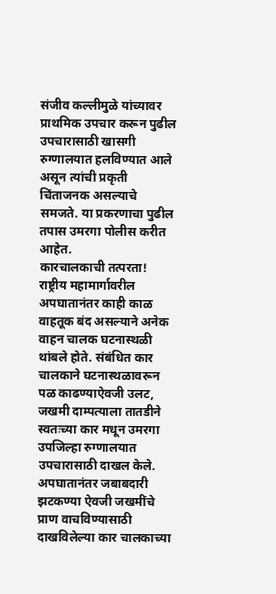संजीव कल्लीमुळे यांच्यावर प्राथमिक उपचार करून पुढील उपचारासाठी खासगी रुग्णालयात हलविण्यात आले असून त्यांची प्रकृती चिंताजनक असल्याचे समजते. या प्रकरणाचा पुढील तपास उमरगा पोलीस करीत आहेत.
कारचालकाची तत्परता!
राष्ट्रीय महामार्गावरील अपघातानंतर काही काळ वाहतूक बंद असल्याने अनेक वाहन चालक घटनास्थळी थांबले होते. संबंधित कार चालकाने घटनास्थळावरून पळ काढण्याऐवजी उलट, जखमी दाम्पत्याला तातडीने स्वतःच्या कार मधून उमरगा उपजिल्हा रुग्णालयात उपचारासाठी दाखल केले. अपघातानंतर जबाबदारी झटकण्या ऐवजी जखमींचे प्राण वाचविण्यासाठी दाखविलेल्या कार चालकाच्या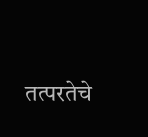तत्परतेचे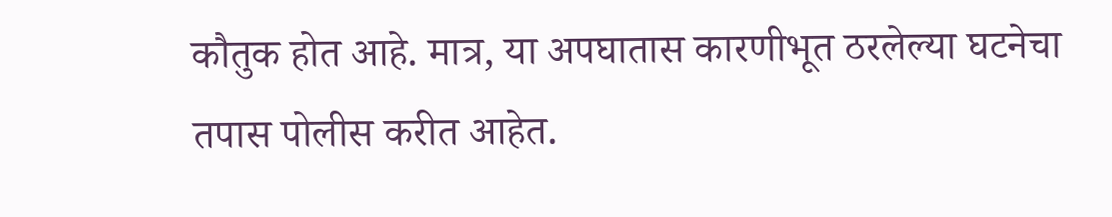कौतुक होत आहे. मात्र, या अपघातास कारणीभूत ठरलेल्या घटनेचा तपास पोलीस करीत आहेत.